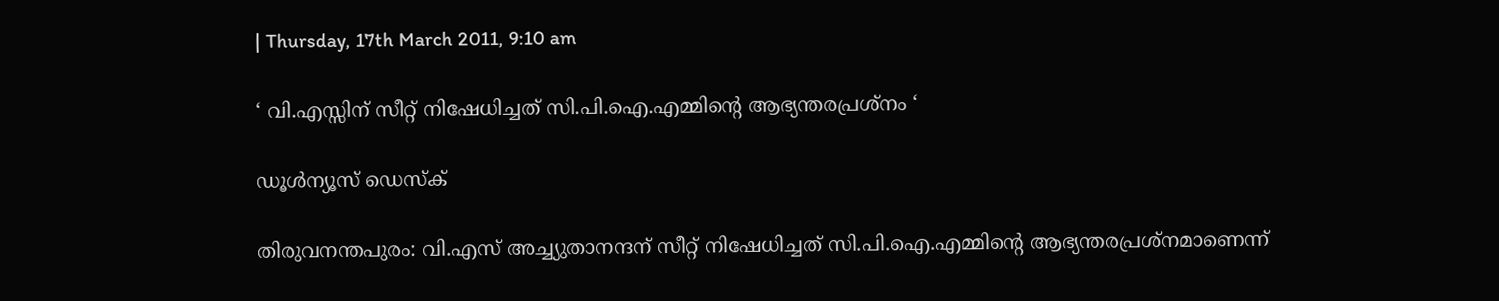| Thursday, 17th March 2011, 9:10 am

‘ വി.എസ്സിന് സീറ്റ് നിഷേധിച്ചത് സി.പി.ഐ.എമ്മിന്റെ ആഭ്യന്തരപ്രശ്‌നം ‘

ഡൂള്‍ന്യൂസ് ഡെസ്‌ക്

തിരുവനന്തപുരം: വി.എസ് അച്ച്യുതാനന്ദന് സീറ്റ് നിഷേധിച്ചത് സി.പി.ഐ.എമ്മിന്റെ ആഭ്യന്തരപ്രശ്‌നമാണെന്ന്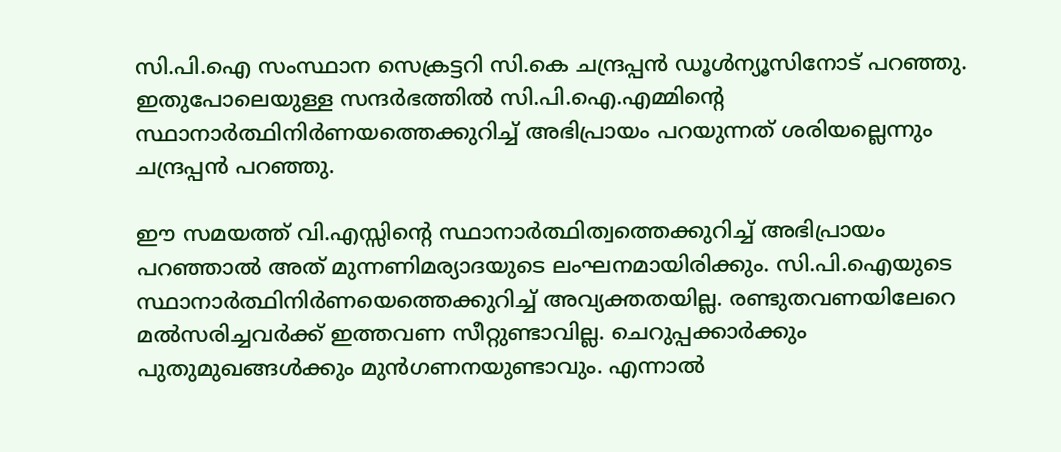സി.പി.ഐ സംസ്ഥാന സെക്രട്ടറി സി.കെ ചന്ദ്രപ്പന്‍ ഡൂള്‍ന്യൂസിനോട് പറഞ്ഞു. ഇതുപോലെയുള്ള സന്ദര്‍ഭത്തില്‍ സി.പി.ഐ.എമ്മിന്റെ സ്ഥാനാര്‍ത്ഥിനിര്‍ണയത്തെക്കുറിച്ച് അഭിപ്രായം പറയുന്നത് ശരിയല്ലെന്നും ചന്ദ്രപ്പന്‍ പറഞ്ഞു.

ഈ സമയത്ത് വി.എസ്സിന്റെ സ്ഥാനാര്‍ത്ഥിത്വത്തെക്കുറിച്ച് അഭിപ്രായം പറഞ്ഞാല്‍ അത് മുന്നണിമര്യാദയുടെ ലംഘനമായിരിക്കും. സി.പി.ഐയുടെ സ്ഥാനാര്‍ത്ഥിനിര്‍ണയെത്തെക്കുറിച്ച് അവ്യക്തതയില്ല. രണ്ടുതവണയിലേറെ മല്‍സരിച്ചവര്‍ക്ക് ഇത്തവണ സീറ്റുണ്ടാവില്ല. ചെറുപ്പക്കാര്‍ക്കും പുതുമുഖങ്ങള്‍ക്കും മുന്‍ഗണനയുണ്ടാവും. എന്നാല്‍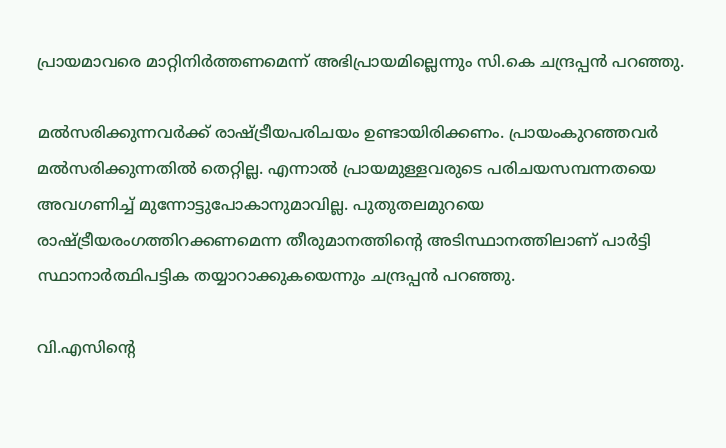പ്രായമാവരെ മാറ്റിനിര്‍ത്തണമെന്ന് അഭിപ്രായമില്ലെന്നും സി.കെ ചന്ദ്രപ്പന്‍ പറഞ്ഞു.

മല്‍സരിക്കുന്നവര്‍ക്ക് രാഷ്ട്രീയപരിചയം ഉണ്ടായിരിക്കണം. പ്രായംകുറഞ്ഞവര്‍ മല്‍സരിക്കുന്നതില്‍ തെറ്റില്ല. എന്നാല്‍ പ്രായമുള്ളവരുടെ പരിചയസമ്പന്നതയെ അവഗണിച്ച് മുന്നോട്ടുപോകാനുമാവില്ല. പുതുതലമുറയെ രാഷ്ട്രീയരംഗത്തിറക്കണമെന്ന തീരുമാനത്തിന്റെ അടിസ്ഥാനത്തിലാണ് പാര്‍ട്ടി സ്ഥാനാര്‍ത്ഥിപട്ടിക തയ്യാറാക്കുകയെന്നും ചന്ദ്രപ്പന്‍ പറഞ്ഞു.

വി.എസിന്റെ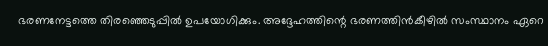ഭരണനേട്ടത്തെ തിരഞ്ഞെടുപ്പില്‍ ഉപയോഗിക്കും. അദ്ദേഹത്തിന്റെ ഭരണത്തിന്‍കീഴില്‍ സംസ്ഥാനം ഏറെ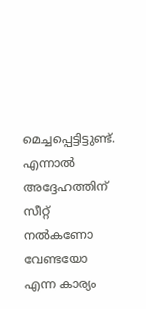മെച്ചപ്പെട്ടിട്ടുണ്ട്. എന്നാല്‍ അദ്ദേഹത്തിന് സീറ്റ് നല്‍കണോ വേണ്ടയോ എന്ന കാര്യം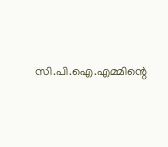സി.പി.ഐ.എമ്മിന്റെ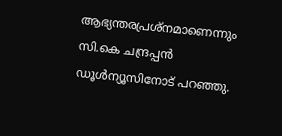ആഭ്യന്തരപ്രശ്‌നമാണെന്നും സി.കെ ചന്ദ്രപ്പന്‍ ഡൂള്‍ന്യൂസിനോട് പറഞ്ഞു.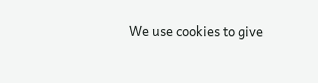We use cookies to give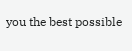you the best possible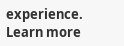experience. Learn more